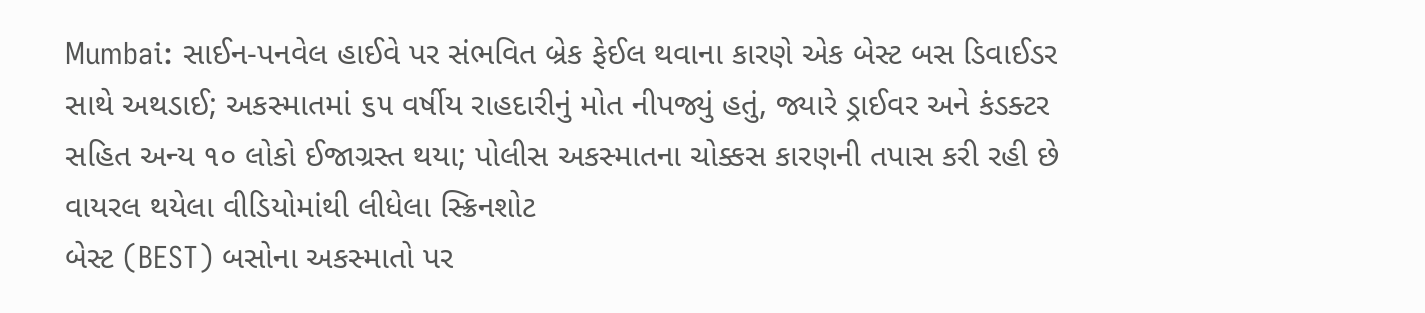Mumbai: સાઈન-પનવેલ હાઈવે પર સંભવિત બ્રેક ફેઈલ થવાના કારણે એક બેસ્ટ બસ ડિવાઈડર સાથે અથડાઈ; અકસ્માતમાં ૬૫ વર્ષીય રાહદારીનું મોત નીપજ્યું હતું, જ્યારે ડ્રાઈવર અને કંડક્ટર સહિત અન્ય ૧૦ લોકો ઈજાગ્રસ્ત થયા; પોલીસ અકસ્માતના ચોક્કસ કારણની તપાસ કરી રહી છે
વાયરલ થયેલા વીડિયોમાંથી લીધેલા સ્ક્રિનશોટ
બેસ્ટ (BEST) બસોના અકસ્માતો પર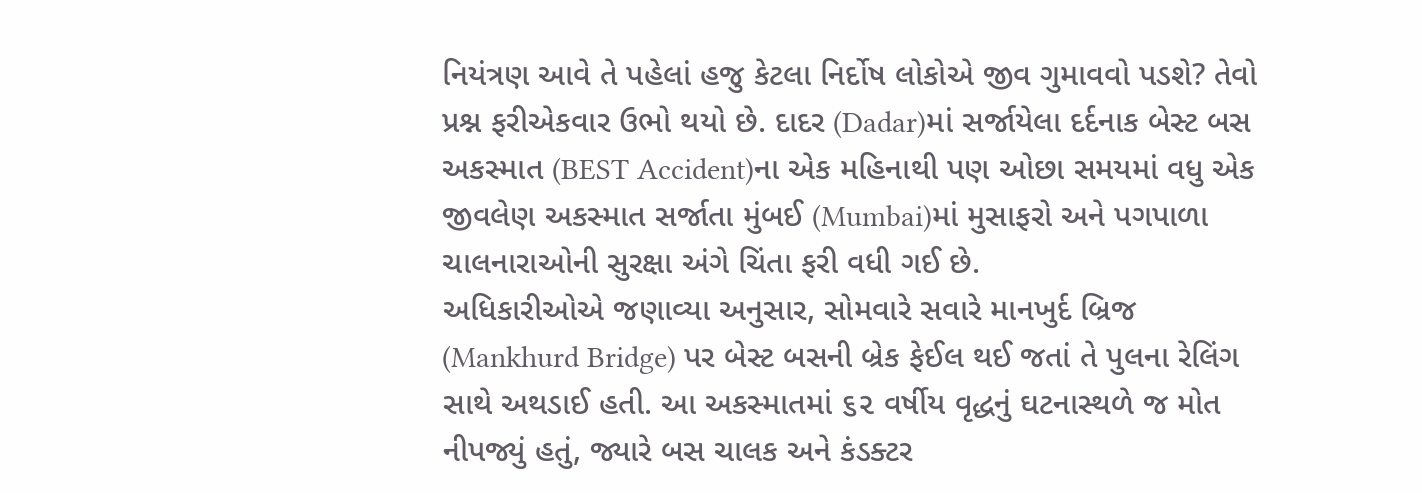નિયંત્રણ આવે તે પહેલાં હજુ કેટલા નિર્દોષ લોકોએ જીવ ગુમાવવો પડશે? તેવો પ્રશ્ન ફરીએકવાર ઉભો થયો છે. દાદર (Dadar)માં સર્જાયેલા દર્દનાક બેસ્ટ બસ અકસ્માત (BEST Accident)ના એક મહિનાથી પણ ઓછા સમયમાં વધુ એક જીવલેણ અકસ્માત સર્જાતા મુંબઈ (Mumbai)માં મુસાફરો અને પગપાળા ચાલનારાઓની સુરક્ષા અંગે ચિંતા ફરી વધી ગઈ છે.
અધિકારીઓએ જણાવ્યા અનુસાર, સોમવારે સવારે માનખુર્દ બ્રિજ (Mankhurd Bridge) પર બેસ્ટ બસની બ્રેક ફેઈલ થઈ જતાં તે પુલના રેલિંગ સાથે અથડાઈ હતી. આ અકસ્માતમાં ૬૨ વર્ષીય વૃદ્ધનું ઘટનાસ્થળે જ મોત નીપજ્યું હતું, જ્યારે બસ ચાલક અને કંડક્ટર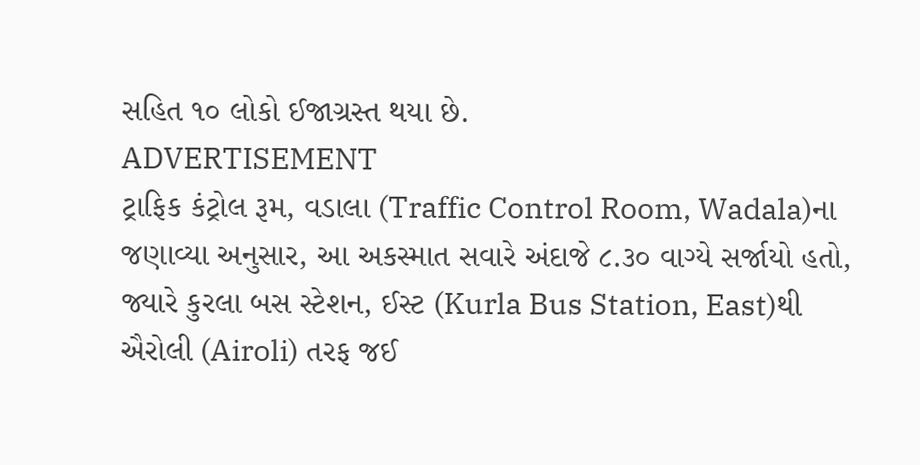સહિત ૧૦ લોકો ઈજાગ્રસ્ત થયા છે.
ADVERTISEMENT
ટ્રાફિક કંટ્રોલ રૂમ, વડાલા (Traffic Control Room, Wadala)ના જણાવ્યા અનુસાર, આ અકસ્માત સવારે અંદાજે ૮.૩૦ વાગ્યે સર્જાયો હતો, જ્યારે કુરલા બસ સ્ટેશન, ઈસ્ટ (Kurla Bus Station, East)થી ઐરોલી (Airoli) તરફ જઈ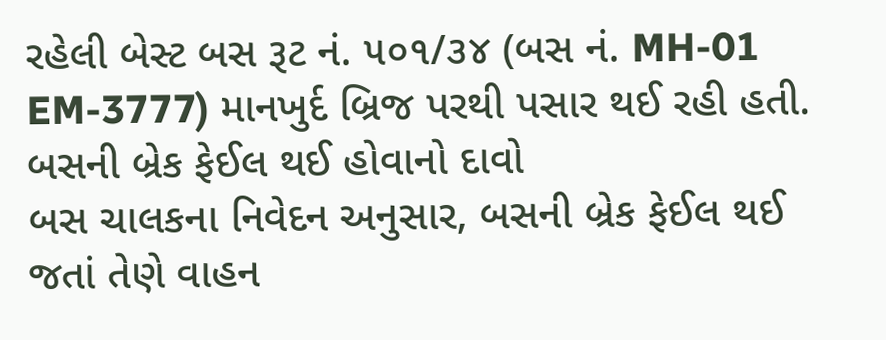રહેલી બેસ્ટ બસ રૂટ નં. ૫૦૧/૩૪ (બસ નં. MH-01 EM-3777) માનખુર્દ બ્રિજ પરથી પસાર થઈ રહી હતી.
બસની બ્રેક ફેઈલ થઈ હોવાનો દાવો
બસ ચાલકના નિવેદન અનુસાર, બસની બ્રેક ફેઈલ થઈ જતાં તેણે વાહન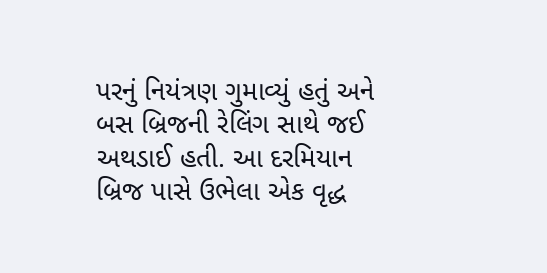પરનું નિયંત્રણ ગુમાવ્યું હતું અને બસ બ્રિજની રેલિંગ સાથે જઈ અથડાઈ હતી. આ દરમિયાન બ્રિજ પાસે ઉભેલા એક વૃદ્ધ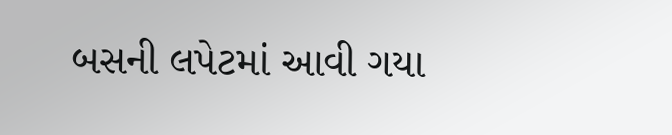બસની લપેટમાં આવી ગયા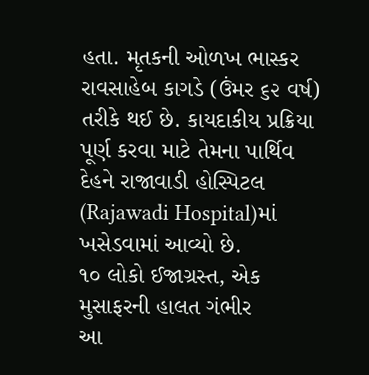હતા. મૃતકની ઓળખ ભાસ્કર રાવસાહેબ કાગડે (ઉંમર ૬૨ વર્ષ) તરીકે થઈ છે. કાયદાકીય પ્રક્રિયા પૂર્ણ કરવા માટે તેમના પાર્થિવ દેહને રાજાવાડી હોસ્પિટલ (Rajawadi Hospital)માં ખસેડવામાં આવ્યો છે.
૧૦ લોકો ઈજાગ્રસ્ત, એક મુસાફરની હાલત ગંભીર
આ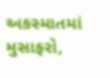અકસ્માતમાં મુસાફરો,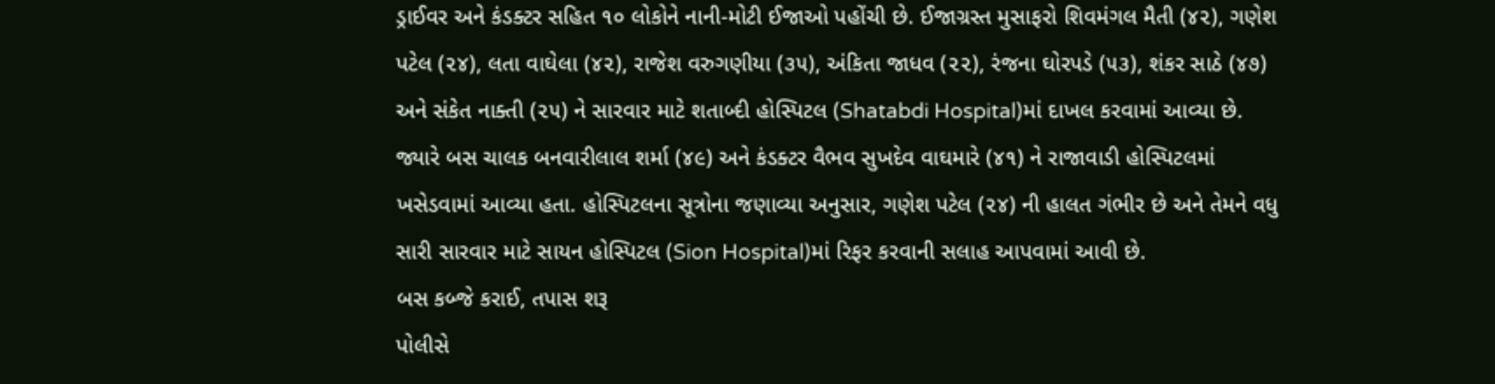ડ્રાઈવર અને કંડક્ટર સહિત ૧૦ લોકોને નાની-મોટી ઈજાઓ પહોંચી છે. ઈજાગ્રસ્ત મુસાફરો શિવમંગલ મૈતી (૪૨), ગણેશ પટેલ (૨૪), લતા વાઘેલા (૪૨), રાજેશ વરુગણીયા (૩૫), અંકિતા જાધવ (૨૨), રંજના ઘોરપડે (૫૩), શંકર સાઠે (૪૭) અને સંકેત નાક્તી (૨૫) ને સારવાર માટે શતાબ્દી હોસ્પિટલ (Shatabdi Hospital)માં દાખલ કરવામાં આવ્યા છે.
જ્યારે બસ ચાલક બનવારીલાલ શર્મા (૪૯) અને કંડક્ટર વૈભવ સુખદેવ વાઘમારે (૪૧) ને રાજાવાડી હોસ્પિટલમાં ખસેડવામાં આવ્યા હતા. હોસ્પિટલના સૂત્રોના જણાવ્યા અનુસાર, ગણેશ પટેલ (૨૪) ની હાલત ગંભીર છે અને તેમને વધુ સારી સારવાર માટે સાયન હોસ્પિટલ (Sion Hospital)માં રિફર કરવાની સલાહ આપવામાં આવી છે.
બસ કબ્જે કરાઈ, તપાસ શરૂ
પોલીસે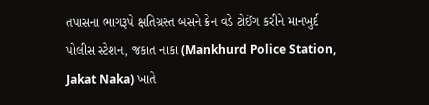તપાસના ભાગરૂપે ક્ષતિગ્રસ્ત બસને ક્રેન વડે ટોઈંગ કરીને માનખુર્દ પોલીસ સ્ટેશન, જકાત નાકા (Mankhurd Police Station, Jakat Naka) ખાતે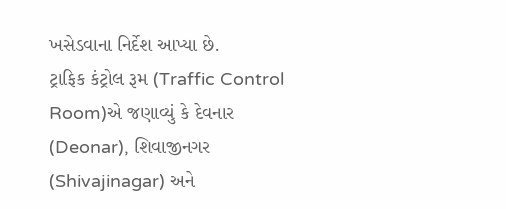ખસેડવાના નિર્દેશ આપ્યા છે.
ટ્રાફિક કંટ્રોલ રૂમ (Traffic Control Room)એ જણાવ્યું કે દેવનાર (Deonar), શિવાજીનગર (Shivajinagar) અને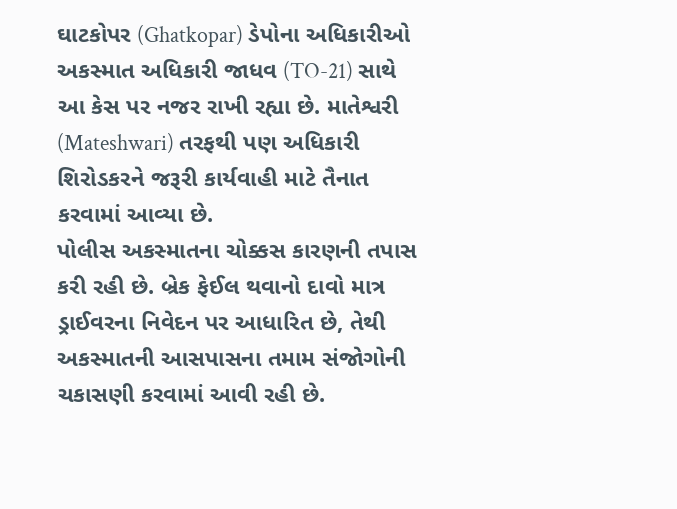ઘાટકોપર (Ghatkopar) ડેપોના અધિકારીઓ અકસ્માત અધિકારી જાધવ (TO-21) સાથે આ કેસ પર નજર રાખી રહ્યા છે. માતેશ્વરી (Mateshwari) તરફથી પણ અધિકારી શિરોડકરને જરૂરી કાર્યવાહી માટે તૈનાત કરવામાં આવ્યા છે.
પોલીસ અકસ્માતના ચોક્કસ કારણની તપાસ કરી રહી છે. બ્રેક ફેઈલ થવાનો દાવો માત્ર ડ્રાઈવરના નિવેદન પર આધારિત છે, તેથી અકસ્માતની આસપાસના તમામ સંજોગોની ચકાસણી કરવામાં આવી રહી છે.